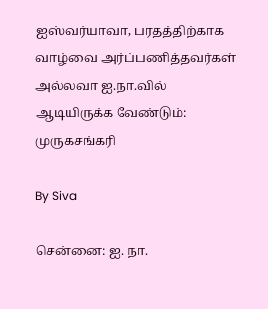ஐஸ்வர்யாவா, பரதத்திற்காக வாழ்வை அர்ப்பணித்தவர்கள் அல்லவா ஐ.நா.வில் ஆடியிருக்க வேண்டும்: முருகசங்கரி

By Siva

சென்னை: ஐ. நா.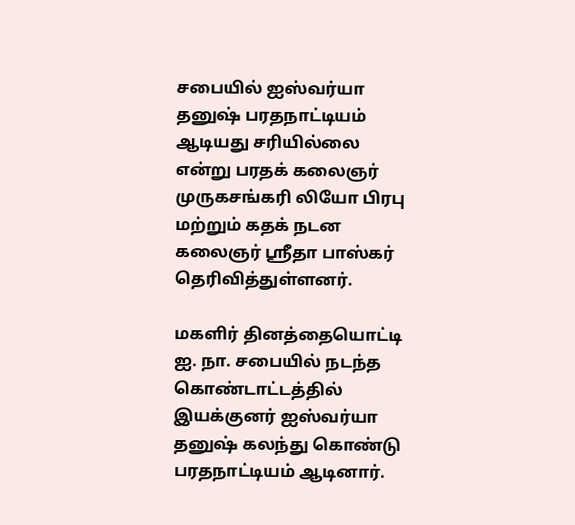சபையில் ஐஸ்வர்யா தனுஷ் பரதநாட்டியம் ஆடியது சரியில்லை என்று பரதக் கலைஞர் முருகசங்கரி லியோ பிரபு மற்றும் கதக் நடன கலைஞர் ஸ்ரீதா பாஸ்கர் தெரிவித்துள்ளனர்.

மகளிர் தினத்தையொட்டி ஐ. நா. சபையில் நடந்த கொண்டாட்டத்தில் இயக்குனர் ஐஸ்வர்யா தனுஷ் கலந்து கொண்டு பரதநாட்டியம் ஆடினார்.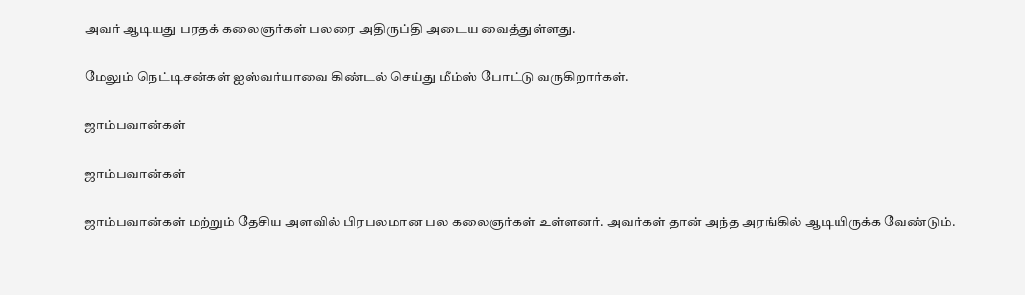அவர் ஆடியது பரதக் கலைஞர்கள் பலரை அதிருப்தி அடைய வைத்துள்ளது.

மேலும் நெட்டிசன்கள் ஐஸ்வர்யாவை கிண்டல் செய்து மீம்ஸ் போட்டு வருகிறார்கள்.

ஜாம்பவான்கள்

ஜாம்பவான்கள்

ஜாம்பவான்கள் மற்றும் தேசிய அளவில் பிரபலமான பல கலைஞர்கள் உள்ளனர். அவர்கள் தான் அந்த அரங்கில் ஆடியிருக்க வேண்டும்.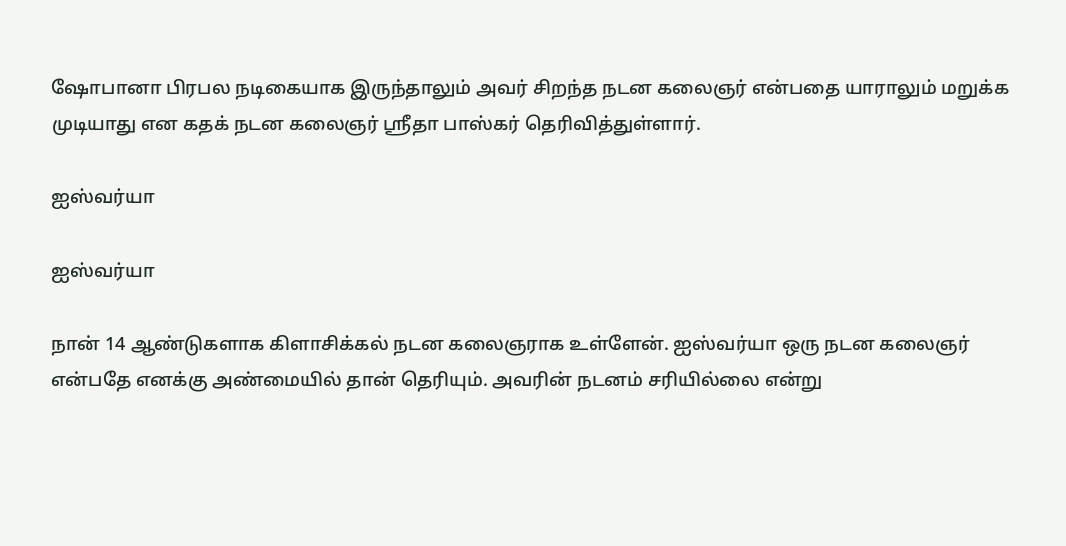ஷோபானா பிரபல நடிகையாக இருந்தாலும் அவர் சிறந்த நடன கலைஞர் என்பதை யாராலும் மறுக்க முடியாது என கதக் நடன கலைஞர் ஸ்ரீதா பாஸ்கர் தெரிவித்துள்ளார்.

ஐஸ்வர்யா

ஐஸ்வர்யா

நான் 14 ஆண்டுகளாக கிளாசிக்கல் நடன கலைஞராக உள்ளேன். ஐஸ்வர்யா ஒரு நடன கலைஞர் என்பதே எனக்கு அண்மையில் தான் தெரியும். அவரின் நடனம் சரியில்லை என்று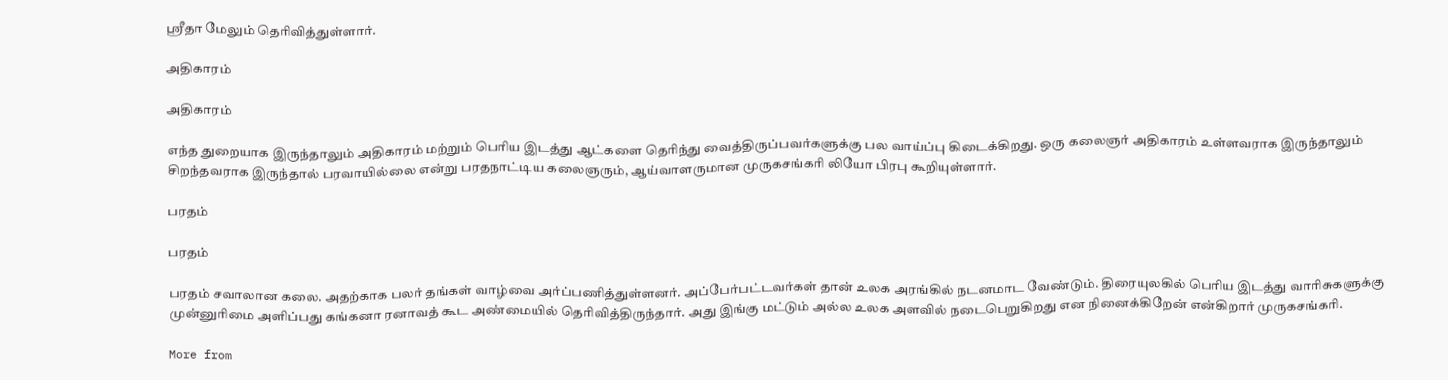ஸ்ரீதா மேலும் தெரிவித்துள்ளார்.

அதிகாரம்

அதிகாரம்

எந்த துறையாக இருந்தாலும் அதிகாரம் மற்றும் பெரிய இடத்து ஆட்களை தெரிந்து வைத்திருப்பவர்களுக்கு பல வாய்ப்பு கிடைக்கிறது. ஒரு கலைஞர் அதிகாரம் உள்ளவராக இருந்தாலும் சிறந்தவராக இருந்தால் பரவாயில்லை என்று பரதநாட்டிய கலைஞரும், ஆய்வாளருமான முருகசங்கரி லியோ பிரபு கூறியுள்ளார்.

பரதம்

பரதம்

பரதம் சவாலான கலை. அதற்காக பலர் தங்கள் வாழ்வை அர்ப்பணித்துள்ளனர். அப்பேர்பட்டவர்கள் தான் உலக அரங்கில் நடனமாட வேண்டும். திரையுலகில் பெரிய இடத்து வாரிசுகளுக்கு முன்னுரிமை அளிப்பது கங்கனா ரனாவத் கூட அண்மையில் தெரிவித்திருந்தார். அது இங்கு மட்டும் அல்ல உலக அளவில் நடைபெறுகிறது என நினைக்கிறேன் என்கிறார் முருகசங்கரி.

More from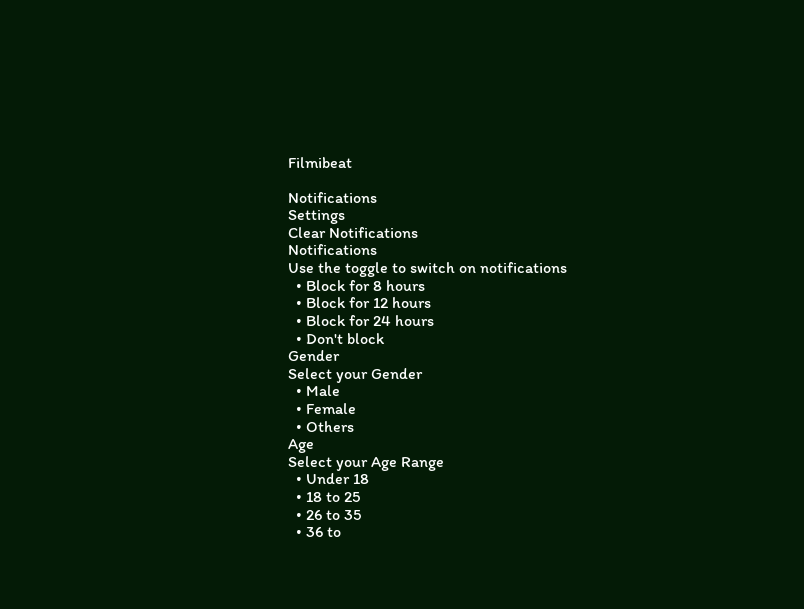Filmibeat

Notifications
Settings
Clear Notifications
Notifications
Use the toggle to switch on notifications
  • Block for 8 hours
  • Block for 12 hours
  • Block for 24 hours
  • Don't block
Gender
Select your Gender
  • Male
  • Female
  • Others
Age
Select your Age Range
  • Under 18
  • 18 to 25
  • 26 to 35
  • 36 to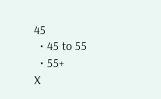45
  • 45 to 55
  • 55+
X